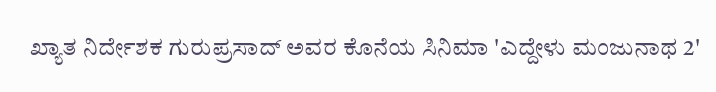ಖ್ಯಾತ ನಿರ್ದೇಶಕ ಗುರುಪ್ರಸಾದ್ ಅವರ ಕೊನೆಯ ಸಿನಿಮಾ 'ಎದ್ದೇಳು ಮಂಜುನಾಥ 2'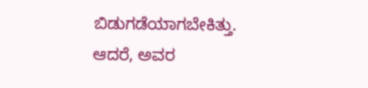ಬಿಡುಗಡೆಯಾಗಬೇಕಿತ್ತು. ಆದರೆ, ಅವರ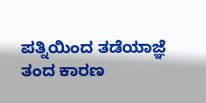ಪತ್ನಿಯಿಂದ ತಡೆಯಾಜ್ಞೆ ತಂದ ಕಾರಣ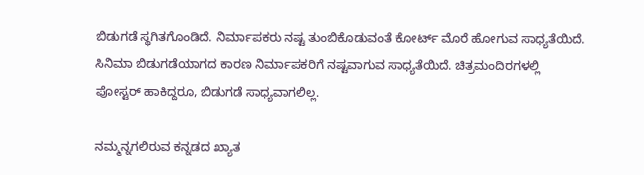ಬಿಡುಗಡೆ ಸ್ಥಗಿತಗೊಂಡಿದೆ. ನಿರ್ಮಾಪಕರು ನಷ್ಟ ತುಂಬಿಕೊಡುವಂತೆ ಕೋರ್ಟ್ ಮೊರೆ ಹೋಗುವ ಸಾಧ್ಯತೆಯಿದೆ. ಸಿನಿಮಾ ಬಿಡುಗಡೆಯಾಗದ ಕಾರಣ ನಿರ್ಮಾಪಕರಿಗೆ ನಷ್ಟವಾಗುವ ಸಾಧ್ಯತೆಯಿದೆ. ಚಿತ್ರಮಂದಿರಗಳಲ್ಲಿ ಪೋಸ್ಟರ್ ಹಾಕಿದ್ದರೂ, ಬಿಡುಗಡೆ ಸಾಧ್ಯವಾಗಲಿಲ್ಲ.

ನಮ್ಮನ್ನಗಲಿರುವ ಕನ್ನಡದ ಖ್ಯಾತ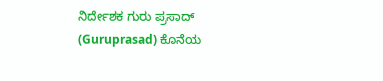ನಿರ್ದೇಶಕ ಗುರು ಪ್ರಸಾದ್ (Guruprasad) ಕೊನೆಯ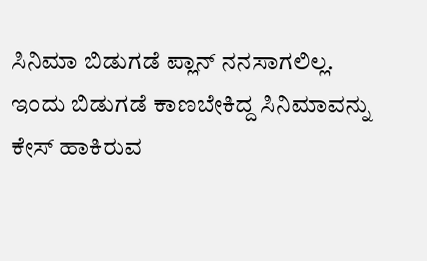ಸಿನಿಮಾ ಬಿಡುಗಡೆ ಪ್ಲಾನ್ ನನಸಾಗಲಿಲ್ಲ. ಇಂದು ಬಿಡುಗಡೆ ಕಾಣಬೇಕಿದ್ದ ಸಿನಿಮಾವನ್ನು ಕೇಸ್ ಹಾಕಿರುವ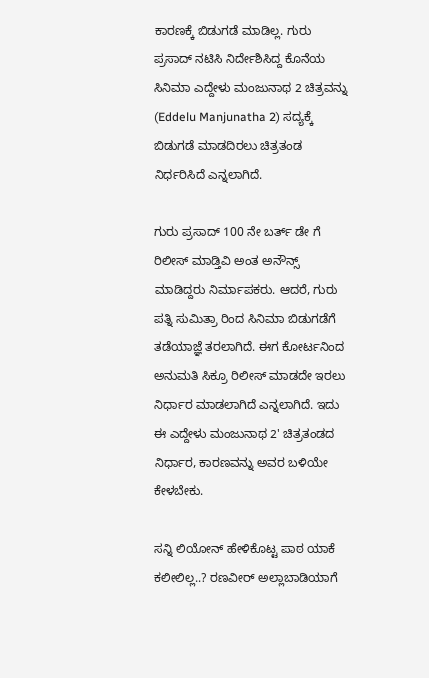ಕಾರಣಕ್ಕೆ ಬಿಡುಗಡೆ ಮಾಡಿಲ್ಲ. ಗುರು ಪ್ರಸಾದ್ ನಟಿಸಿ ನಿರ್ದೇಶಿಸಿದ್ದ ಕೊನೆಯ ಸಿನಿಮಾ ಎದ್ದೇಳು ಮಂಜುನಾಥ 2 ಚಿತ್ರವನ್ನು (Eddelu Manjunatha 2) ಸದ್ಯಕ್ಕೆ ಬಿಡುಗಡೆ ಮಾಡದಿರಲು ಚಿತ್ರತಂಡ ನಿರ್ಧರಿಸಿದೆ ಎನ್ನಲಾಗಿದೆ.

ಗುರು ಪ್ರಸಾದ್ 100 ನೇ ಬರ್ತ್ ಡೇ ಗೆ ರಿಲೀಸ್ ಮಾಡ್ತಿವಿ ಅಂತ ಅನೌನ್ಸ್ ಮಾಡಿದ್ದರು ನಿರ್ಮಾಪಕರು. ಆದರೆ, ಗುರು ಪತ್ನಿ ಸುಮಿತ್ರಾ ರಿಂದ ಸಿನಿಮಾ ಬಿಡುಗಡೆಗೆ ತಡೆಯಾಜ್ಞೆ ತರಲಾಗಿದೆ. ಈಗ ಕೋರ್ಟನಿಂದ ಅನುಮತಿ ಸಿಕ್ರೂ ರಿಲೀಸ್ ಮಾಡದೇ ಇರಲು ನಿರ್ಧಾರ ಮಾಡಲಾಗಿದೆ ಎನ್ನಲಾಗಿದೆ. ಇದು ಈ ಎದ್ದೇಳು ಮಂಜುನಾಥ 2' ಚಿತ್ರತಂಡದ ನಿರ್ಧಾರ, ಕಾರಣವನ್ನು ಅವರ ಬಳಿಯೇ ಕೇಳಬೇಕು.

ಸನ್ನಿ ಲಿಯೋನ್‌ ಹೇಳಿಕೊಟ್ಟ ಪಾಠ ಯಾಕೆ ಕಲೀಲಿಲ್ಲ..? ರಣವೀರ್ ಅಲ್ಲಾಬಾಡಿಯಾಗೆ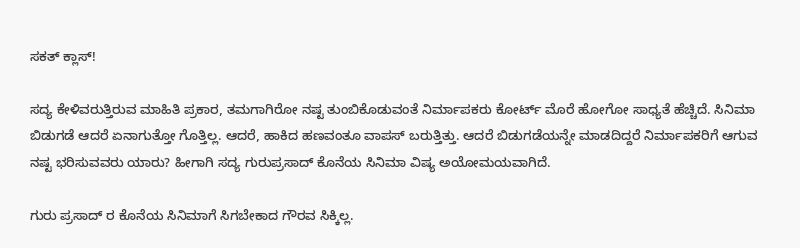ಸಕತ್ ಕ್ಲಾಸ್!

ಸದ್ಯ ಕೇಳಿವರುತ್ತಿರುವ ಮಾಹಿತಿ ಪ್ರಕಾರ, ತಮಗಾಗಿರೋ ನಷ್ಟ ತುಂಬಿಕೊಡುವಂತೆ ನಿರ್ಮಾಪಕರು ಕೋರ್ಟ್ ಮೊರೆ ಹೋಗೋ ಸಾಧ್ಯತೆ ಹೆಚ್ಚಿದೆ. ಸಿನಿಮಾ ಬಿಡುಗಡೆ ಆದರೆ ಏನಾಗುತ್ತೋ ಗೊತ್ತಿಲ್ಲ. ಆದರೆ, ಹಾಕಿದ ಹಣವಂತೂ ವಾಪಸ್ ಬರುತ್ತಿತ್ತು. ಆದರೆ ಬಿಡುಗಡೆಯನ್ನೇ ಮಾಡದಿದ್ದರೆ ನಿರ್ಮಾಪಕರಿಗೆ ಆಗುವ ನಷ್ಟ ಭರಿಸುವವರು ಯಾರು? ಹೀಗಾಗಿ ಸದ್ಯ ಗುರುಪ್ರಸಾದ್ ಕೊನೆಯ ಸಿನಿಮಾ ವಿಷ್ಯ ಅಯೋಮಯವಾಗಿದೆ.

ಗುರು ಪ್ರಸಾದ್ ರ ಕೊನೆಯ ಸಿನಿಮಾಗೆ ಸಿಗಬೇಕಾದ ಗೌರವ ಸಿಕ್ಕಿಲ್ಲ.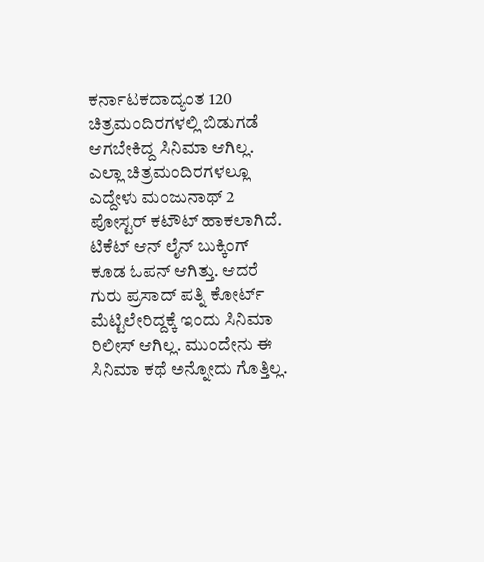ಕರ್ನಾಟಕದಾದ್ಯಂತ 120 ಚಿತ್ರಮಂದಿರಗಳಲ್ಲಿ ಬಿಡುಗಡೆ ಆಗಬೇಕಿದ್ದ ಸಿನಿಮಾ ಆಗಿಲ್ಲ. ಎಲ್ಲಾ ಚಿತ್ರಮಂದಿರಗಳಲ್ಲೂ ಎದ್ದೇಳು ಮಂಜುನಾಥ್ 2 ಪೋಸ್ಟರ್ ಕಟೌಟ್ ಹಾಕಲಾಗಿದೆ. ಟಿಕೆಟ್ ಆನ್ ಲೈನ್ ಬುಕ್ಕಿಂಗ್ ಕೂಡ ಓಪನ್ ಆಗಿತ್ತು. ಆದರೆ ಗುರು ಪ್ರಸಾದ್ ಪತ್ನಿ ಕೋರ್ಟ್ ಮೆಟ್ಟಿಲೇರಿದ್ದಕ್ಕೆ ಇಂದು ಸಿನಿಮಾ ರಿಲೀಸ್ ಆಗಿಲ್ಲ. ಮುಂದೇನು ಈ ಸಿನಿಮಾ ಕಥೆ ಅನ್ನೋದು ಗೊತ್ತಿಲ್ಲ.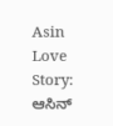Asin Love Story: ಆಸಿನ್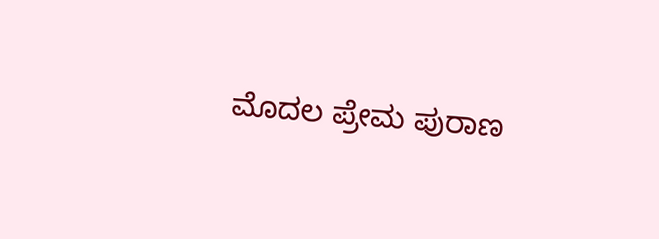ಮೊದಲ ಪ್ರೇಮ ಪುರಾಣ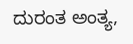ದುರಂತ ಅಂತ್ಯ,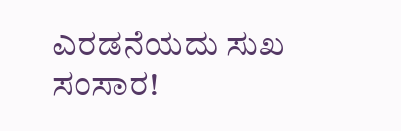ಎರಡನೆಯದು ಸುಖ ಸಂಸಾರ!